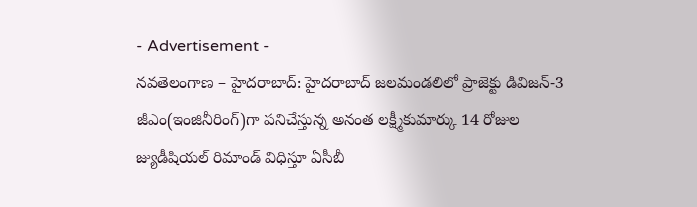- Advertisement -
నవతెలంగాణ – హైదరాబాద్: హైదరాబాద్ జలమండలిలో ప్రాజెక్టు డివిజన్-3 జీఎం(ఇంజినీరింగ్)గా పనిచేస్తున్న అనంత లక్ష్మీకుమార్కు 14 రోజుల జ్యుడీషియల్ రిమాండ్ విధిస్తూ ఏసీబీ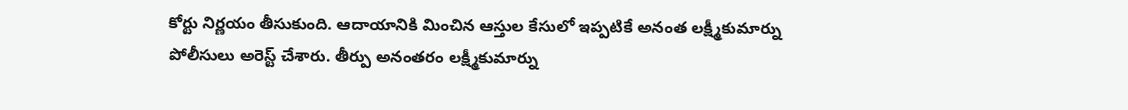కోర్టు నిర్ణయం తీసుకుంది. ఆదాయానికి మించిన ఆస్తుల కేసులో ఇప్పటికే అనంత లక్ష్మీకుమార్ను పోలీసులు అరెస్ట్ చేశారు. తీర్పు అనంతరం లక్ష్మీకుమార్ను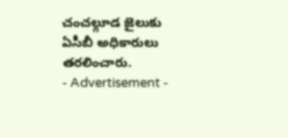చంచల్గూడ జైలుకు ఏసీబీ అధికారులు తరలించారు.
- Advertisement -